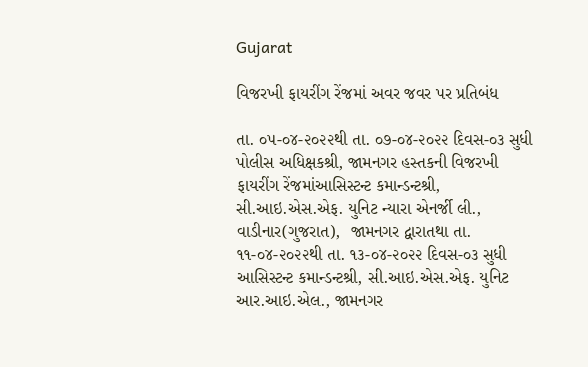Gujarat

વિજરખી ફાયરીંગ રેંજમાં અવર જવર પર પ્રતિબંધ

તા. ૦૫-૦૪-૨૦૨૨થી તા. ૦૭-૦૪-૨૦૨૨ દિવસ-૦૩ સુધી પોલીસ અધિક્ષકશ્રી, જામનગર હસ્તકની વિજરખી ફાયરીંગ રેંજમાંઆસિસ્ટન્ટ કમાન્ડન્ટશ્રી, સી.આઇ.એસ.એફ. યુનિટ ન્યારા એનર્જી લી., વાડીનાર(ગુજરાત),  જામનગર દ્વારાતથા તા. ૧૧-૦૪-૨૦૨૨થી તા. ૧૩-૦૪-૨૦૨૨ દિવસ-૦૩ સુધી આસિસ્ટન્ટ કમાન્ડન્ટશ્રી, સી.આઇ.એસ.એફ. યુનિટ આર.આઇ.એલ., જામનગર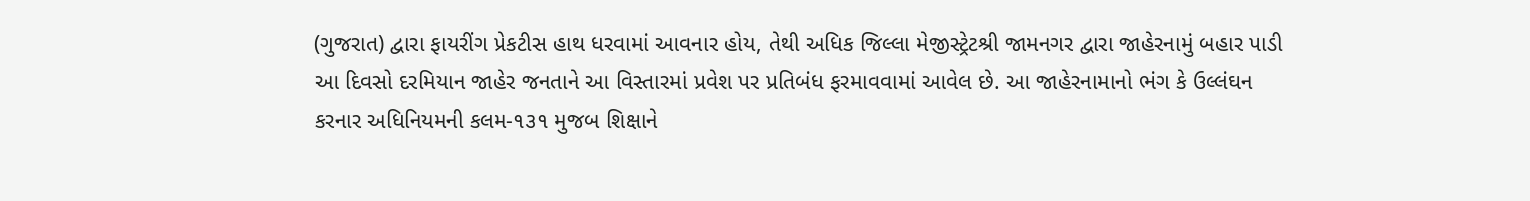(ગુજરાત) દ્વારા ફાયરીંગ પ્રેકટીસ હાથ ધરવામાં આવનાર હોય, તેથી અધિક જિલ્લા મેજીસ્ટ્રેટશ્રી જામનગર દ્વારા જાહેરનામું બહાર પાડી આ દિવસો દરમિયાન જાહેર જનતાને આ વિસ્તારમાં પ્રવેશ પર પ્રતિબંધ ફરમાવવામાં આવેલ છે. આ જાહેરનામાનો ભંગ કે ઉલ્લંઘન કરનાર અધિનિયમની કલમ-૧૩૧ મુજબ શિક્ષાને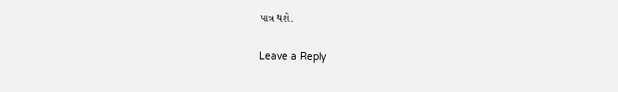પાત્ર થશે.

Leave a Reply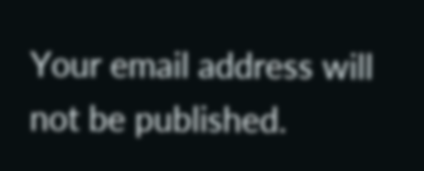Your email address will not be published.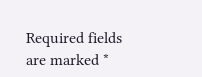Required fields are marked *